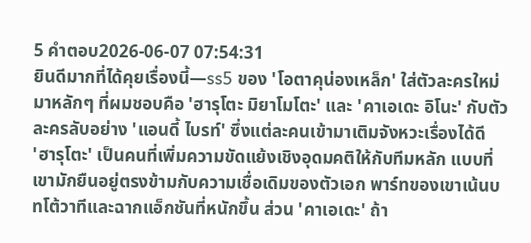5 คำตอบ2026-06-07 07:54:31
ยินดีมากที่ได้คุยเรื่องนี้—ss5 ของ 'โอตาคุน่องเหล็ก' ใส่ตัวละครใหม่มาหลักๆ ที่ผมชอบคือ 'ฮารุโตะ มิยาโมโตะ' และ 'คาเอเดะ อิโนะ' กับตัวละครลับอย่าง 'แอนดี้ ไบรท์' ซึ่งแต่ละคนเข้ามาเติมจังหวะเรื่องได้ดี
'ฮารุโตะ' เป็นคนที่เพิ่มความขัดแย้งเชิงอุดมคติให้กับทีมหลัก แบบที่เขามักยืนอยู่ตรงข้ามกับความเชื่อเดิมของตัวเอก พาร์ทของเขาเน้นบทโต้วาทีและฉากแอ็กชันที่หนักขึ้น ส่วน 'คาเอเดะ' ถ้า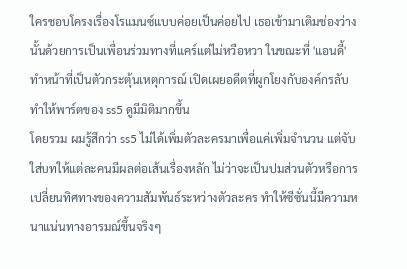ใครชอบโครงเรื่องโรแมนซ์แบบค่อยเป็นค่อยไป เธอเข้ามาเติมช่องว่างนั้นด้วยการเป็นเพื่อนร่วมทางที่แคร์แต่ไม่หวือหวา ในขณะที่ 'แอนดี้' ทำหน้าที่เป็นตัวกระตุ้นเหตุการณ์ เปิดเผยอดีตที่ผูกโยงกับองค์กรลับ ทำให้พาร์ตของ ss5 ดูมีมิติมากขึ้น
โดยรวม ผมรู้สึกว่า ss5 ไม่ได้เพิ่มตัวละครมาเพื่อแค่เพิ่มจำนวน แต่จับใส่บทให้แต่ละคนมีผลต่อเส้นเรื่องหลัก ไม่ว่าจะเป็นปมส่วนตัวหรือการเปลี่ยนทิศทางของความสัมพันธ์ระหว่างตัวละคร ทำให้ซีซั่นนี้มีความหนาแน่นทางอารมณ์ขึ้นจริงๆ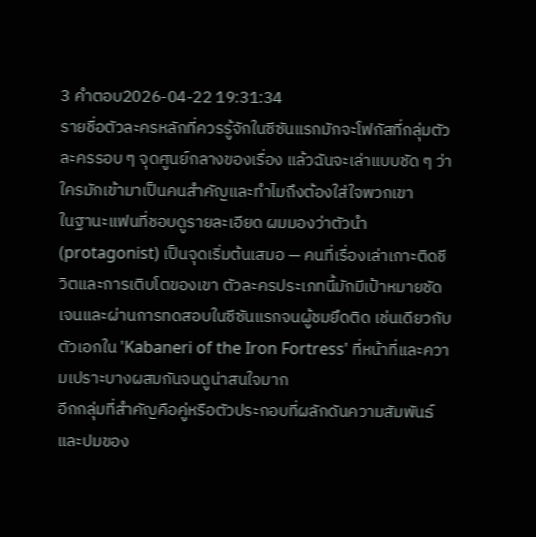3 คำตอบ2026-04-22 19:31:34
รายชื่อตัวละครหลักที่ควรรู้จักในซีซันแรกมักจะโฟกัสที่กลุ่มตัวละครรอบ ๆ จุดศูนย์กลางของเรื่อง แล้วฉันจะเล่าแบบชัด ๆ ว่าใครมักเข้ามาเป็นคนสำคัญและทำไมถึงต้องใส่ใจพวกเขา
ในฐานะแฟนที่ชอบดูรายละเอียด ผมมองว่าตัวนำ (protagonist) เป็นจุดเริ่มต้นเสมอ — คนที่เรื่องเล่าเกาะติดชีวิตและการเติบโตของเขา ตัวละครประเภทนี้มักมีเป้าหมายชัดเจนและผ่านการทดสอบในซีซันแรกจนผู้ชมยึดติด เช่นเดียวกับตัวเอกใน 'Kabaneri of the Iron Fortress' ที่หน้าที่และความเปราะบางผสมกันจนดูน่าสนใจมาก
อีกกลุ่มที่สำคัญคือคู่หรือตัวประกอบที่ผลักดันความสัมพันธ์และปมของ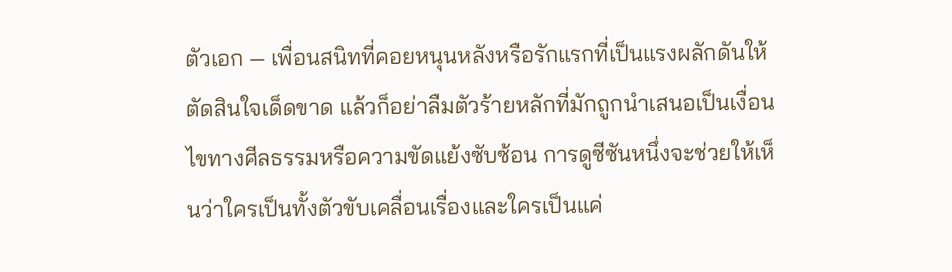ตัวเอก — เพื่อนสนิทที่คอยหนุนหลังหรือรักแรกที่เป็นแรงผลักดันให้ตัดสินใจเด็ดขาด แล้วก็อย่าลืมตัวร้ายหลักที่มักถูกนำเสนอเป็นเงื่อนไขทางศีลธรรมหรือความขัดแย้งซับซ้อน การดูซีซันหนึ่งจะช่วยให้เห็นว่าใครเป็นทั้งตัวขับเคลื่อนเรื่องและใครเป็นแค่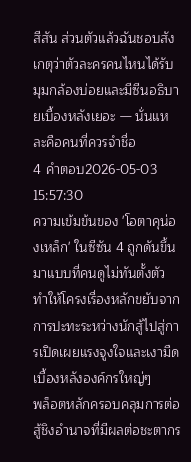สีสัน ส่วนตัวแล้วฉันชอบสังเกตุว่าตัวละครคนไหนได้รับมุมกล้องบ่อยและมีซีนอธิบายเบื้องหลังเยอะ — นั่นแหละคือคนที่ควรจำชื่อ
4 คำตอบ2026-05-03 15:57:30
ความเข้มข้นของ 'โอตาคุน่องเหล็ก' ในซีซัน 4 ถูกดันขึ้นมาแบบที่คนดูไม่ทันตั้งตัว ทำให้โครงเรื่องหลักขยับจากการปะทะระหว่างนักสู้ไปสู่การเปิดเผยแรงจูงใจและเงามืดเบื้องหลังองค์กรใหญ่ๆ
พล็อตหลักครอบคลุมการต่อสู้ชิงอำนาจที่มีผลต่อชะตากร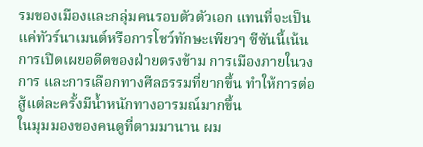รมของเมืองและกลุ่มคนรอบตัวตัวเอก แทนที่จะเป็นแค่ทัวร์นาเมนต์หรือการโชว์ทักษะเพียวๆ ซีซันนี้เน้นการเปิดเผยอดีตของฝ่ายตรงข้าม การเมืองภายในวงการ และการเลือกทางศีลธรรมที่ยากขึ้น ทำให้การต่อสู้แต่ละครั้งมีน้ำหนักทางอารมณ์มากขึ้น
ในมุมมองของคนดูที่ตามมานาน ผม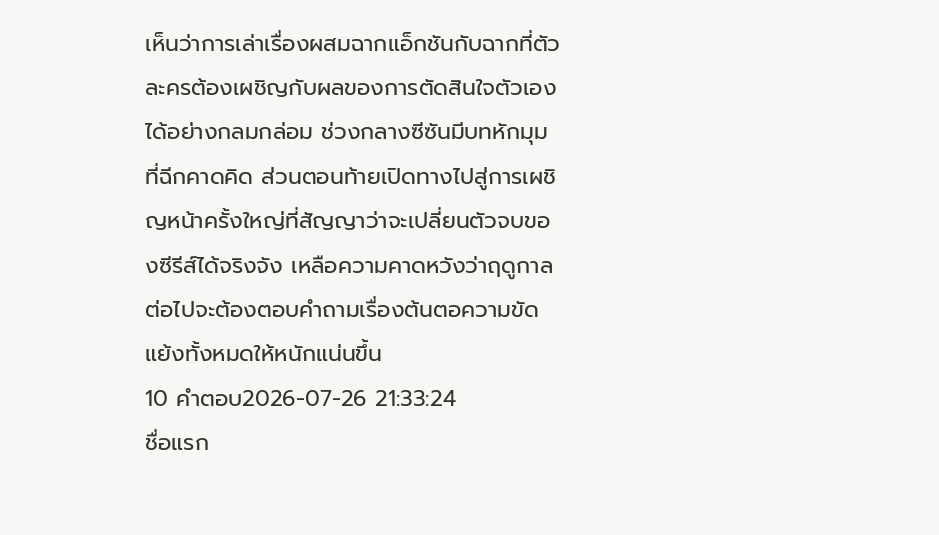เห็นว่าการเล่าเรื่องผสมฉากแอ็กชันกับฉากที่ตัวละครต้องเผชิญกับผลของการตัดสินใจตัวเองได้อย่างกลมกล่อม ช่วงกลางซีซันมีบทหักมุมที่ฉีกคาดคิด ส่วนตอนท้ายเปิดทางไปสู่การเผชิญหน้าครั้งใหญ่ที่สัญญาว่าจะเปลี่ยนตัวจบของซีรีส์ได้จริงจัง เหลือความคาดหวังว่าฤดูกาลต่อไปจะต้องตอบคำถามเรื่องต้นตอความขัดแย้งทั้งหมดให้หนักแน่นขึ้น
10 คำตอบ2026-07-26 21:33:24
ชื่อแรก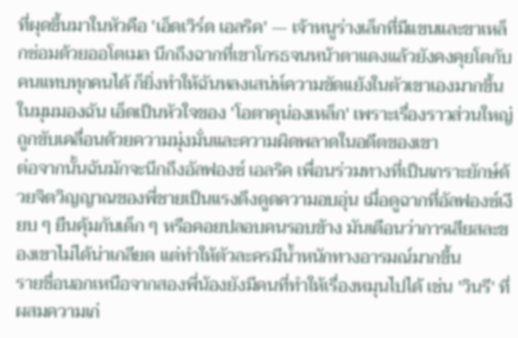ที่ผุดขึ้นมาในหัวคือ 'เอ็ดเวิร์ด เอลริค' — เจ้าหนูร่างเล็กที่มีแขนและขาเหล็กซ่อมด้วยออโตเมล นึกถึงฉากที่เขาโกรธจนหน้าตาแดงแล้วยังคงคุยโตกับคนแทบทุกคนได้ ก็ยิ่งทำให้ฉันหลงเสน่ห์ความขัดแย้งในตัวเขาเองมากขึ้น ในมุมมองฉัน เอ็ดเป็นหัวใจของ 'โอตาคุน่องเหล็ก' เพราะเรื่องราวส่วนใหญ่ถูกขับเคลื่อนด้วยความมุ่งมั่นและความผิดพลาดในอดีตของเขา
ต่อจากนั้นฉันมักจะนึกถึงอัลฟองซ์ เอลริค เพื่อนร่วมทางที่เป็นเกราะยักษ์ด้วยจิตวิญญาณของพี่ชายเป็นแรงดึงดูดความอบอุ่น เมื่อดูฉากที่อัลฟองซ์เงียบ ๆ ยืนคุ้มกันเด็ก ๆ หรือคอยปลอบคนรอบข้าง มันเตือนว่าการเสียสละของเขาไม่ได้น่าเกลียด แต่ทำให้ตัวละครมีน้ำหนักทางอารมณ์มากขึ้น
รายชื่อนอกเหนือจากสองพี่น้องยังมีคนที่ทำให้เรื่องหมุนไปได้ เช่น 'วินรี' ที่ผสมความเก่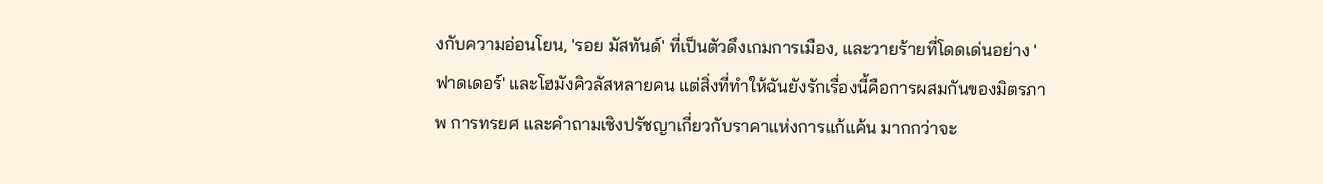งกับความอ่อนโยน, 'รอย มัสทันด์' ที่เป็นตัวดึงเกมการเมือง, และวายร้ายที่โดดเด่นอย่าง 'ฟาดเดอร์' และโฮมังคิวลัสหลายคน แต่สิ่งที่ทำให้ฉันยังรักเรื่องนี้คือการผสมกันของมิตรภาพ การทรยศ และคำถามเชิงปรัชญาเกี่ยวกับราคาแห่งการแก้แค้น มากกว่าจะ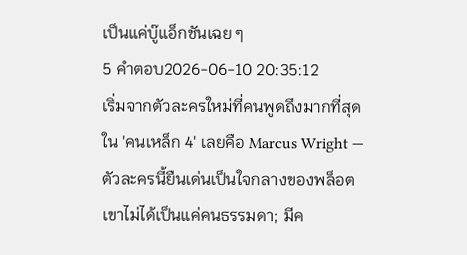เป็นแค่บู๊แอ็กชันเฉย ๆ
5 คำตอบ2026-06-10 20:35:12
เริ่มจากตัวละครใหม่ที่คนพูดถึงมากที่สุดใน 'คนเหล็ก 4' เลยคือ Marcus Wright — ตัวละครนี้ยืนเด่นเป็นใจกลางของพล็อต เขาไม่ได้เป็นแค่คนธรรมดา; มีค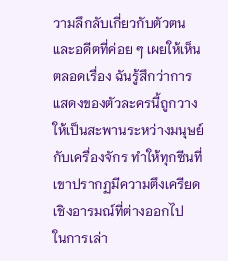วามลึกลับเกี่ยวกับตัวตนและอดีตที่ค่อย ๆ เผยให้เห็นตลอดเรื่อง ฉันรู้สึกว่าการแสดงของตัวละครนี้ถูกวางให้เป็นสะพานระหว่างมนุษย์กับเครื่องจักร ทำให้ทุกซีนที่เขาปรากฏมีความตึงเครียดเชิงอารมณ์ที่ต่างออกไป
ในการเล่า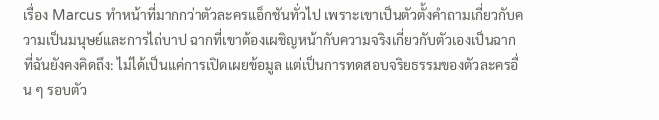เรื่อง Marcus ทำหน้าที่มากกว่าตัวละครแอ็กชันทั่วไป เพราะเขาเป็นตัวตั้งคำถามเกี่ยวกับความเป็นมนุษย์และการไถ่บาป ฉากที่เขาต้องเผชิญหน้ากับความจริงเกี่ยวกับตัวเองเป็นฉากที่ฉันยังคงคิดถึง: ไม่ได้เป็นแค่การเปิดเผยข้อมูล แต่เป็นการทดสอบจริยธรรมของตัวละครอื่น ๆ รอบตัว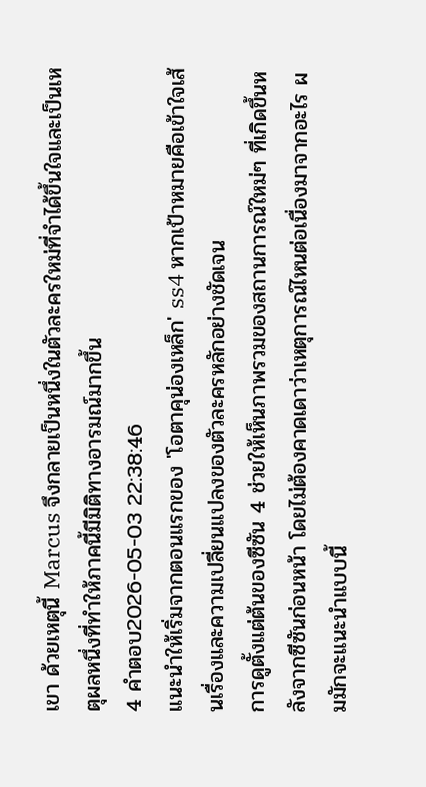เขา ด้วยเหตุนี้ Marcus จึงกลายเป็นหนึ่งในตัวละครใหม่ที่จำได้ขึ้นใจและเป็นเหตุผลหนึ่งที่ทำให้ภาคนี้มีมิติทางอารมณ์มากขึ้น
4 คำตอบ2026-05-03 22:38:46
แนะนำให้เริ่มจากตอนแรกของ 'โอตาคุน่องเหล็ก' ss4 หากเป้าหมายคือเข้าใจเส้นเรื่องและความเปลี่ยนแปลงของตัวละครหลักอย่างชัดเจน
การดูตั้งแต่ต้นของซีซัน 4 ช่วยให้เห็นภาพรวมของสถานการณ์ใหม่ๆ ที่เกิดขึ้นหลังจากซีซันก่อนหน้า โดยไม่ต้องคาดเดาว่าเหตุการณ์ไหนต่อเนื่องมาจากอะไร ผมมักจะแนะนำแบบนี้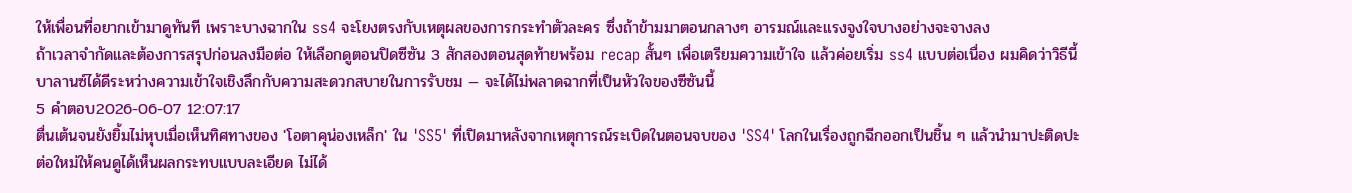ให้เพื่อนที่อยากเข้ามาดูทันที เพราะบางฉากใน ss4 จะโยงตรงกับเหตุผลของการกระทำตัวละคร ซึ่งถ้าข้ามมาตอนกลางๆ อารมณ์และแรงจูงใจบางอย่างจะจางลง
ถ้าเวลาจำกัดและต้องการสรุปก่อนลงมือต่อ ให้เลือกดูตอนปิดซีซัน 3 สักสองตอนสุดท้ายพร้อม recap สั้นๆ เพื่อเตรียมความเข้าใจ แล้วค่อยเริ่ม ss4 แบบต่อเนื่อง ผมคิดว่าวิธีนี้บาลานซ์ได้ดีระหว่างความเข้าใจเชิงลึกกับความสะดวกสบายในการรับชม — จะได้ไม่พลาดฉากที่เป็นหัวใจของซีซันนี้
5 คำตอบ2026-06-07 12:07:17
ตื่นเต้นจนยังยิ้มไม่หุบเมื่อเห็นทิศทางของ 'โอตาคุน่องเหล็ก' ใน 'SS5' ที่เปิดมาหลังจากเหตุการณ์ระเบิดในตอนจบของ 'SS4' โลกในเรื่องถูกฉีกออกเป็นชิ้น ๆ แล้วนำมาปะติดปะต่อใหม่ให้คนดูได้เห็นผลกระทบแบบละเอียด ไม่ได้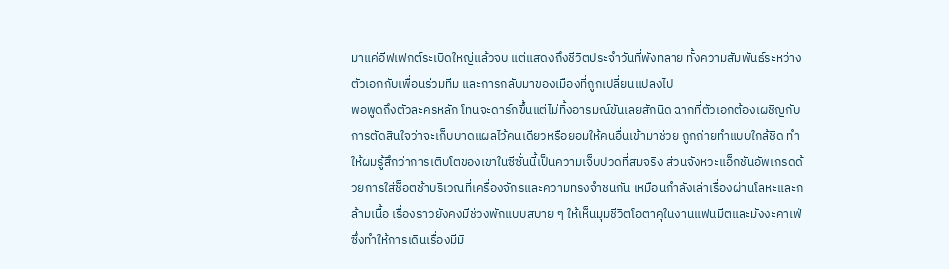มาแค่อีฟเฟกต์ระเบิดใหญ่แล้วจบ แต่แสดงถึงชีวิตประจำวันที่พังทลาย ทั้งความสัมพันธ์ระหว่างตัวเอกกับเพื่อนร่วมทีม และการกลับมาของเมืองที่ถูกเปลี่ยนแปลงไป
พอพูดถึงตัวละครหลัก โทนจะดาร์กขึ้นแต่ไม่ทิ้งอารมณ์ขันเลยสักนิด ฉากที่ตัวเอกต้องเผชิญกับการตัดสินใจว่าจะเก็บบาดแผลไว้คนเดียวหรือยอมให้คนอื่นเข้ามาช่วย ถูกถ่ายทำแบบใกล้ชิด ทำให้ผมรู้สึกว่าการเติบโตของเขาในซีซั่นนี้เป็นความเจ็บปวดที่สมจริง ส่วนจังหวะแอ็กชันอัพเกรดด้วยการใส่ช็อตช้าบริเวณที่เครื่องจักรและความทรงจำชนกัน เหมือนกำลังเล่าเรื่องผ่านโลหะและกล้ามเนื้อ เรื่องราวยังคงมีช่วงพักแบบสบาย ๆ ให้เห็นมุมชีวิตโอตาคุในงานแฟนมีตและมังงะคาเฟ่ ซึ่งทำให้การเดินเรื่องมีมิ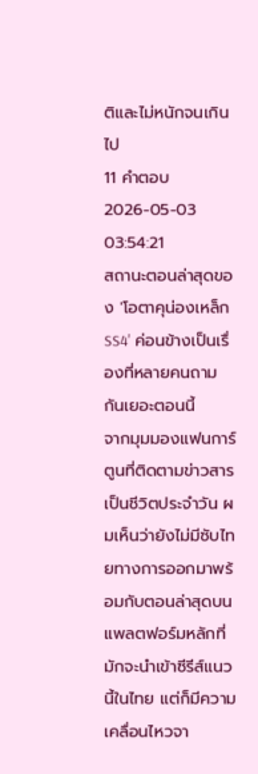ติและไม่หนักจนเกินไป
11 คำตอบ2026-05-03 03:54:21
สถานะตอนล่าสุดของ 'โอตาคุน่องเหล็ก SS4' ค่อนข้างเป็นเรื่องที่หลายคนถามกันเยอะตอนนี้
จากมุมมองแฟนการ์ตูนที่ติดตามข่าวสารเป็นชีวิตประจำวัน ผมเห็นว่ายังไม่มีซับไทยทางการออกมาพร้อมกับตอนล่าสุดบนแพลตฟอร์มหลักที่มักจะนำเข้าซีรีส์แนวนี้ในไทย แต่ก็มีความเคลื่อนไหวจา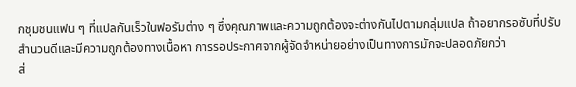กชุมชนแฟน ๆ ที่แปลกันเร็วในฟอรัมต่าง ๆ ซึ่งคุณภาพและความถูกต้องจะต่างกันไปตามกลุ่มแปล ถ้าอยากรอซับที่ปรับสำนวนดีและมีความถูกต้องทางเนื้อหา การรอประกาศจากผู้จัดจำหน่ายอย่างเป็นทางการมักจะปลอดภัยกว่า
ส่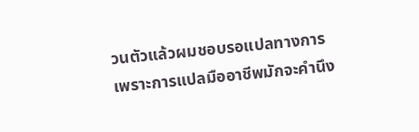วนตัวแล้วผมชอบรอแปลทางการ เพราะการแปลมืออาชีพมักจะคำนึง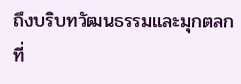ถึงบริบทวัฒนธรรมและมุกตลกที่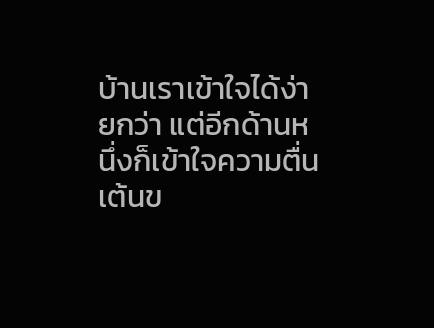บ้านเราเข้าใจได้ง่ายกว่า แต่อีกด้านหนึ่งก็เข้าใจความตื่นเต้นข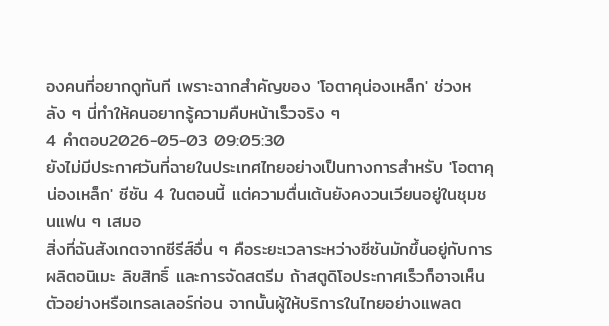องคนที่อยากดูทันที เพราะฉากสำคัญของ 'โอตาคุน่องเหล็ก' ช่วงหลัง ๆ นี่ทำให้คนอยากรู้ความคืบหน้าเร็วจริง ๆ
4 คำตอบ2026-05-03 09:05:30
ยังไม่มีประกาศวันที่ฉายในประเทศไทยอย่างเป็นทางการสำหรับ 'โอตาคุน่องเหล็ก' ซีซัน 4 ในตอนนี้ แต่ความตื่นเต้นยังคงวนเวียนอยู่ในชุมชนแฟน ๆ เสมอ
สิ่งที่ฉันสังเกตจากซีรีส์อื่น ๆ คือระยะเวลาระหว่างซีซันมักขึ้นอยู่กับการผลิตอนิเมะ ลิขสิทธิ์ และการจัดสตรีม ถ้าสตูดิโอประกาศเร็วก็อาจเห็นตัวอย่างหรือเทรลเลอร์ก่อน จากนั้นผู้ให้บริการในไทยอย่างแพลต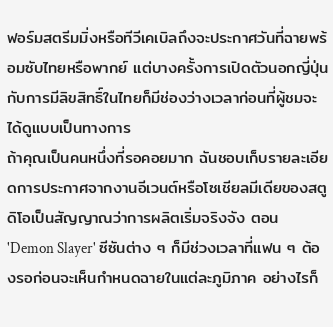ฟอร์มสตรีมมิ่งหรือทีวีเคเบิลถึงจะประกาศวันที่ฉายพร้อมซับไทยหรือพากย์ แต่บางครั้งการเปิดตัวนอกญี่ปุ่นกับการมีลิขสิทธิ์ในไทยก็มีช่องว่างเวลาก่อนที่ผู้ชมจะได้ดูแบบเป็นทางการ
ถ้าคุณเป็นคนหนึ่งที่รอคอยมาก ฉันชอบเก็บรายละเอียดการประกาศจากงานอีเวนต์หรือโซเชียลมีเดียของสตูดิโอเป็นสัญญาณว่าการผลิตเริ่มจริงจัง ตอน 'Demon Slayer' ซีซันต่าง ๆ ก็มีช่วงเวลาที่แฟน ๆ ต้องรอก่อนจะเห็นกำหนดฉายในแต่ละภูมิภาค อย่างไรก็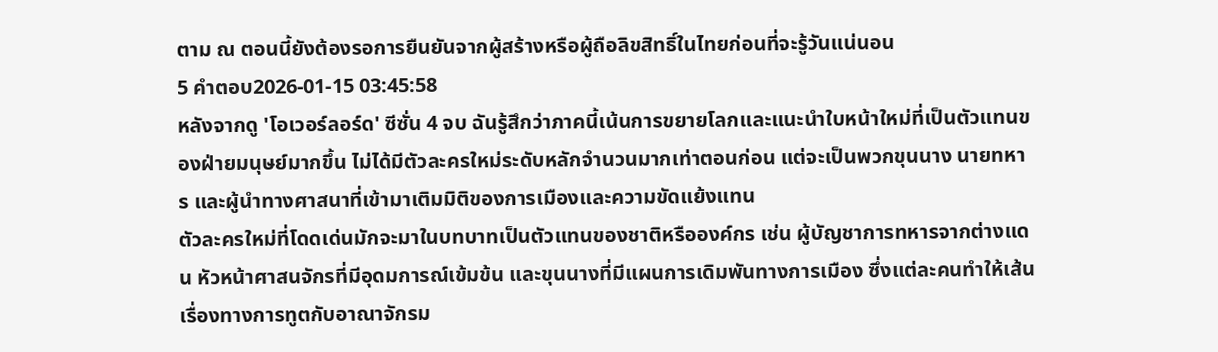ตาม ณ ตอนนี้ยังต้องรอการยืนยันจากผู้สร้างหรือผู้ถือลิขสิทธิ์ในไทยก่อนที่จะรู้วันแน่นอน
5 คำตอบ2026-01-15 03:45:58
หลังจากดู 'โอเวอร์ลอร์ด' ซีซั่น 4 จบ ฉันรู้สึกว่าภาคนี้เน้นการขยายโลกและแนะนำใบหน้าใหม่ที่เป็นตัวแทนของฝ่ายมนุษย์มากขึ้น ไม่ได้มีตัวละครใหม่ระดับหลักจำนวนมากเท่าตอนก่อน แต่จะเป็นพวกขุนนาง นายทหาร และผู้นำทางศาสนาที่เข้ามาเติมมิติของการเมืองและความขัดแย้งแทน
ตัวละครใหม่ที่โดดเด่นมักจะมาในบทบาทเป็นตัวแทนของชาติหรือองค์กร เช่น ผู้บัญชาการทหารจากต่างแดน หัวหน้าศาสนจักรที่มีอุดมการณ์เข้มข้น และขุนนางที่มีแผนการเดิมพันทางการเมือง ซึ่งแต่ละคนทำให้เส้นเรื่องทางการทูตกับอาณาจักรม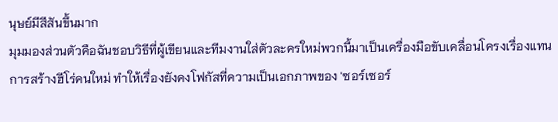นุษย์มีสีสันขึ้นมาก
มุมมองส่วนตัวคือฉันชอบวิธีที่ผู้เขียนและทีมงานใส่ตัวละครใหม่พวกนี้มาเป็นเครื่องมือขับเคลื่อนโครงเรื่องแทนการสร้างฮีโร่คนใหม่ ทำให้เรื่องยังคงโฟกัสที่ความเป็นเอกภาพของ 'ซอร์เซอร์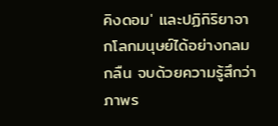คิงดอม' และปฏิกิริยาจากโลกมนุษย์ได้อย่างกลมกลืน จบด้วยความรู้สึกว่าภาพร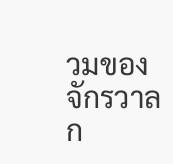วมของจักรวาลก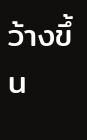ว้างขึ้น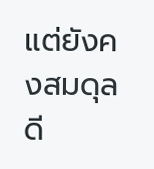แต่ยังคงสมดุลดี